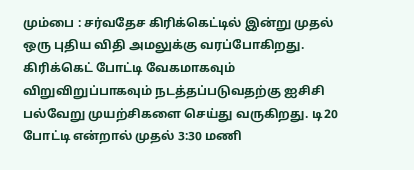மும்பை : சர்வதேச கிரிக்கெட்டில் இன்று முதல் ஒரு புதிய விதி அமலுக்கு வரப்போகிறது. கிரிக்கெட் போட்டி வேகமாகவும் விறுவிறுப்பாகவும் நடத்தப்படுவதற்கு ஐசிசி பல்வேறு முயற்சிகளை செய்து வருகிறது. டி20 போட்டி என்றால் முதல் 3:30 மணி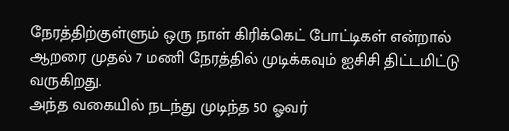நேரத்திற்குள்ளும் ஒரு நாள் கிரிக்கெட் போட்டிகள் என்றால் ஆறரை முதல் 7 மணி நேரத்தில் முடிக்கவும் ஐசிசி திட்டமிட்டு வருகிறது.
அந்த வகையில் நடந்து முடிந்த 50 ஓவர்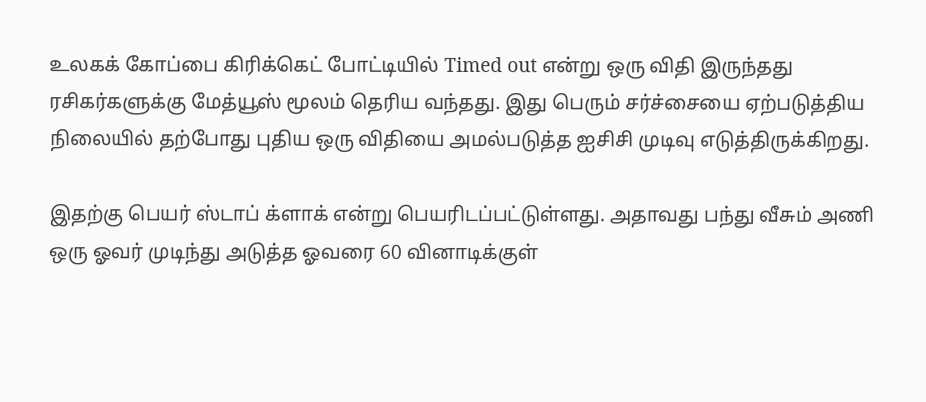உலகக் கோப்பை கிரிக்கெட் போட்டியில் Timed out என்று ஒரு விதி இருந்தது ரசிகர்களுக்கு மேத்யூஸ் மூலம் தெரிய வந்தது. இது பெரும் சர்ச்சையை ஏற்படுத்திய நிலையில் தற்போது புதிய ஒரு விதியை அமல்படுத்த ஐசிசி முடிவு எடுத்திருக்கிறது.

இதற்கு பெயர் ஸ்டாப் க்ளாக் என்று பெயரிடப்பட்டுள்ளது. அதாவது பந்து வீசும் அணி ஒரு ஓவர் முடிந்து அடுத்த ஓவரை 60 வினாடிக்குள்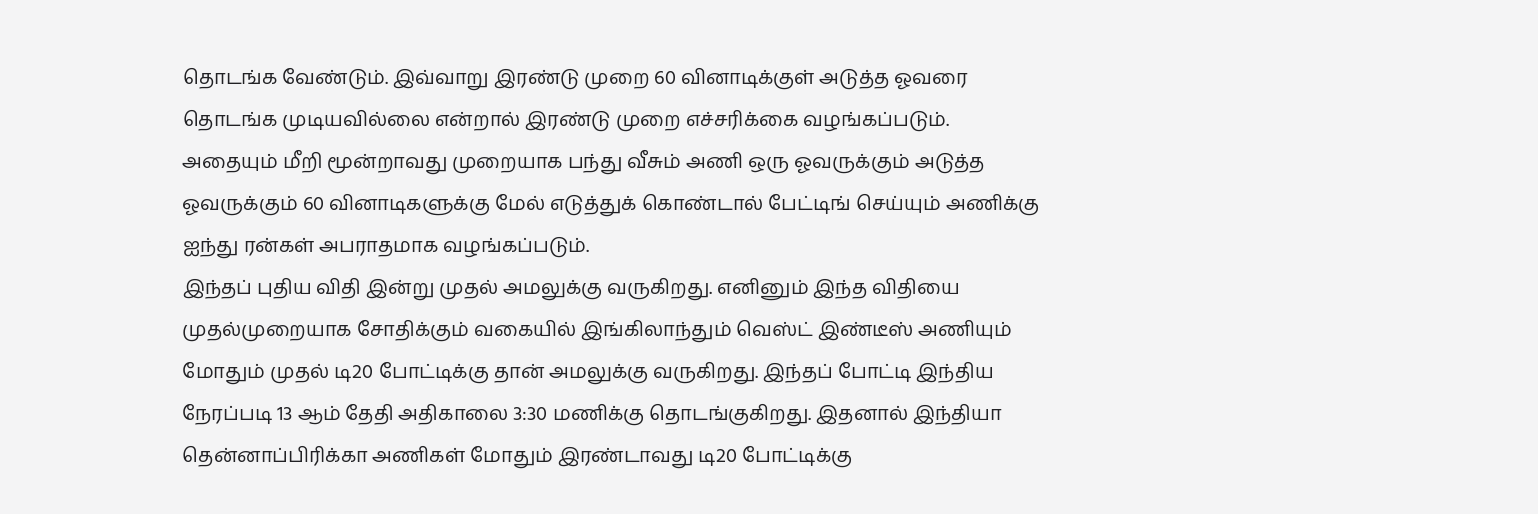தொடங்க வேண்டும். இவ்வாறு இரண்டு முறை 60 வினாடிக்குள் அடுத்த ஓவரை தொடங்க முடியவில்லை என்றால் இரண்டு முறை எச்சரிக்கை வழங்கப்படும். அதையும் மீறி மூன்றாவது முறையாக பந்து வீசும் அணி ஒரு ஓவருக்கும் அடுத்த ஓவருக்கும் 60 வினாடிகளுக்கு மேல் எடுத்துக் கொண்டால் பேட்டிங் செய்யும் அணிக்கு ஐந்து ரன்கள் அபராதமாக வழங்கப்படும்.
இந்தப் புதிய விதி இன்று முதல் அமலுக்கு வருகிறது. எனினும் இந்த விதியை முதல்முறையாக சோதிக்கும் வகையில் இங்கிலாந்தும் வெஸ்ட் இண்டீஸ் அணியும் மோதும் முதல் டி20 போட்டிக்கு தான் அமலுக்கு வருகிறது. இந்தப் போட்டி இந்திய நேரப்படி 13 ஆம் தேதி அதிகாலை 3:30 மணிக்கு தொடங்குகிறது. இதனால் இந்தியா தென்னாப்பிரிக்கா அணிகள் மோதும் இரண்டாவது டி20 போட்டிக்கு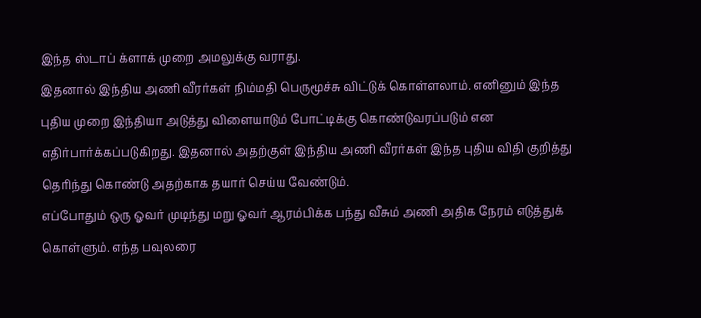இந்த ஸ்டாப் க்ளாக் முறை அமலுக்கு வராது.
இதனால் இந்திய அணி வீரர்கள் நிம்மதி பெருமூச்சு விட்டுக் கொள்ளலாம். எனினும் இந்த புதிய முறை இந்தியா அடுத்து விளையாடும் போட்டிக்கு கொண்டுவரப்படும் என எதிர்பார்க்கப்படுகிறது. இதனால் அதற்குள் இந்திய அணி வீரர்கள் இந்த புதிய விதி குறித்து தெரிந்து கொண்டு அதற்காக தயார் செய்ய வேண்டும்.
எப்போதும் ஒரு ஓவர் முடிந்து மறு ஓவர் ஆரம்பிக்க பந்து வீசும் அணி அதிக நேரம் எடுத்துக் கொள்ளும். எந்த பவுலரை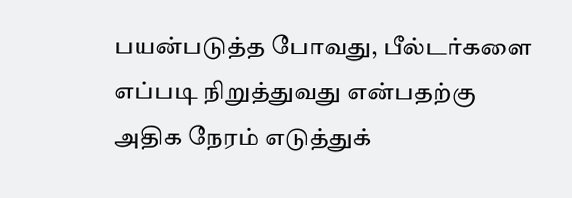பயன்படுத்த போவது, பீல்டர்களை எப்படி நிறுத்துவது என்பதற்கு அதிக நேரம் எடுத்துக்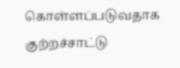கொள்ளப்படுவதாக குற்றச்சாட்டு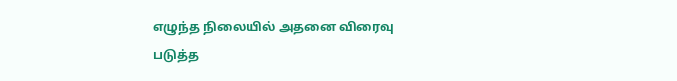எழுந்த நிலையில் அதனை விரைவு படுத்த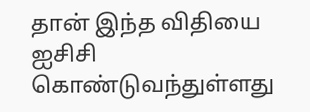தான் இந்த விதியை ஐசிசி கொண்டுவந்துள்ளது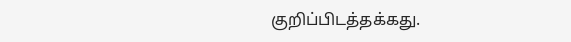குறிப்பிடத்தக்கது.